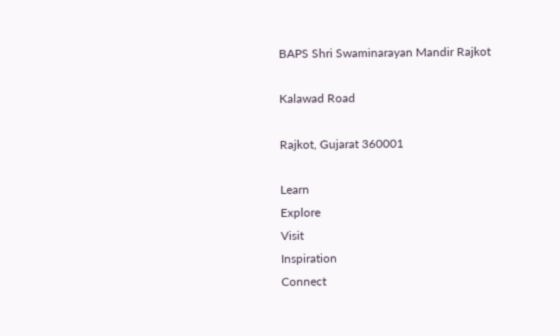BAPS Shri Swaminarayan Mandir Rajkot

Kalawad Road

Rajkot, Gujarat 360001

Learn
Explore
Visit
Inspiration
Connect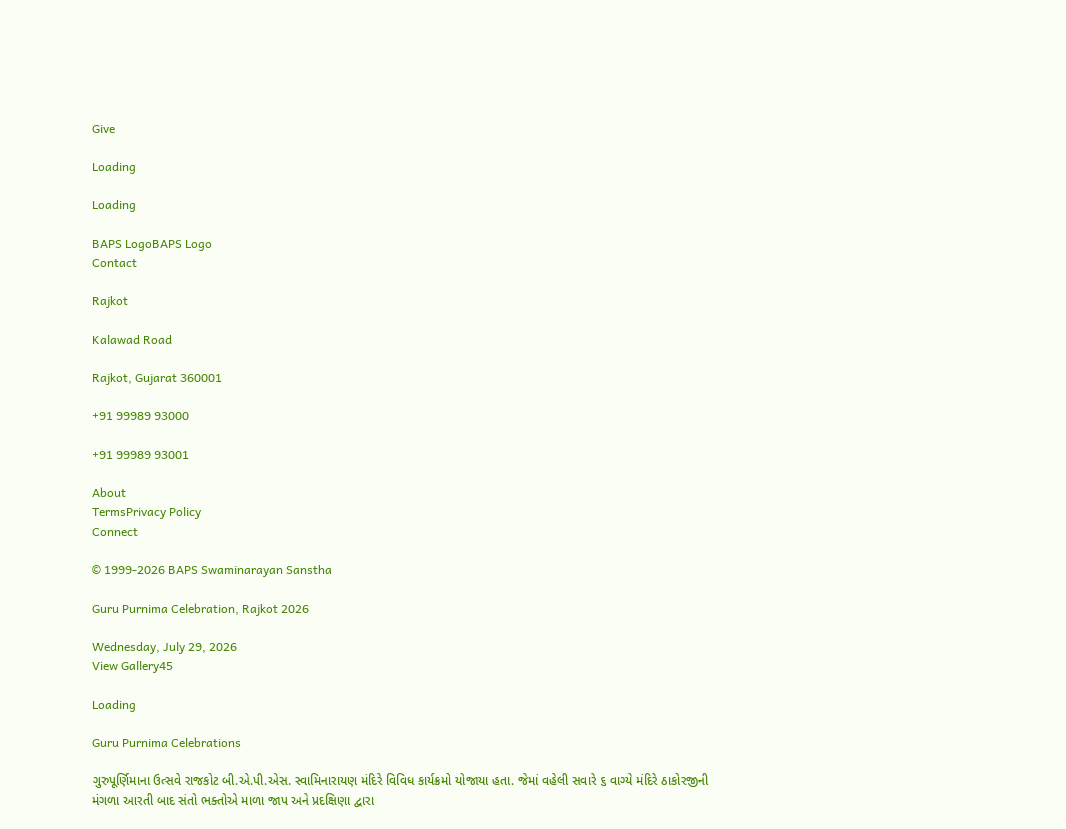Give

Loading

Loading

BAPS LogoBAPS Logo
Contact

Rajkot

Kalawad Road

Rajkot, Gujarat 360001

+91 99989 93000

+91 99989 93001

About
TermsPrivacy Policy
Connect

© 1999-2026 BAPS Swaminarayan Sanstha

Guru Purnima Celebration, Rajkot 2026

Wednesday, July 29, 2026
View Gallery45

Loading

Guru Purnima Celebrations

ગુરુપૂર્ણિમાના ઉત્સવે રાજકોટ બી.એ.પી.એસ. સ્વામિનારાયણ મંદિરે વિવિધ કાર્યક્રમો યોજાયા હતા. જેમાં વહેલી સવારે ૬ વાગ્યે મંદિરે ઠાકોરજીની મંગળા આરતી બાદ સંતો ભક્તોએ માળા જાપ અને પ્રદક્ષિણા દ્વારા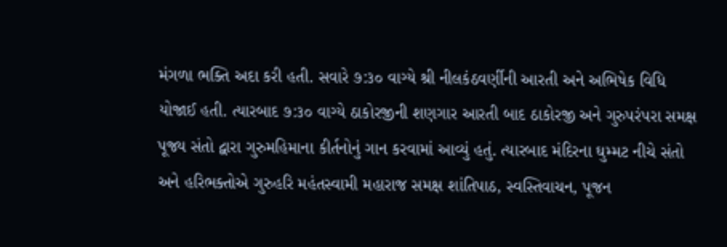મંગળા ભક્તિ અદા કરી હતી. સવારે ૭:૩૦ વાગ્યે શ્રી નીલકંઠવર્ણીની આરતી અને અભિષેક વિધિ યોજાઈ હતી. ત્યારબાદ ૭:૩૦ વાગ્યે ઠાકોરજીની શણગાર આરતી બાદ ઠાકોરજી અને ગુરુપરંપરા સમક્ષ પૂજ્ય સંતો દ્વારા ગુરુમહિમાના કીર્તનોનું ગાન કરવામાં આવ્યું હતું. ત્યારબાદ મંદિરના ઘુમ્મટ નીચે સંતો અને હરિભક્તોએ ગુરુહરિ મહંતસ્વામી મહારાજ સમક્ષ શાંતિપાઠ, સ્વસ્તિવાચન, પૂજન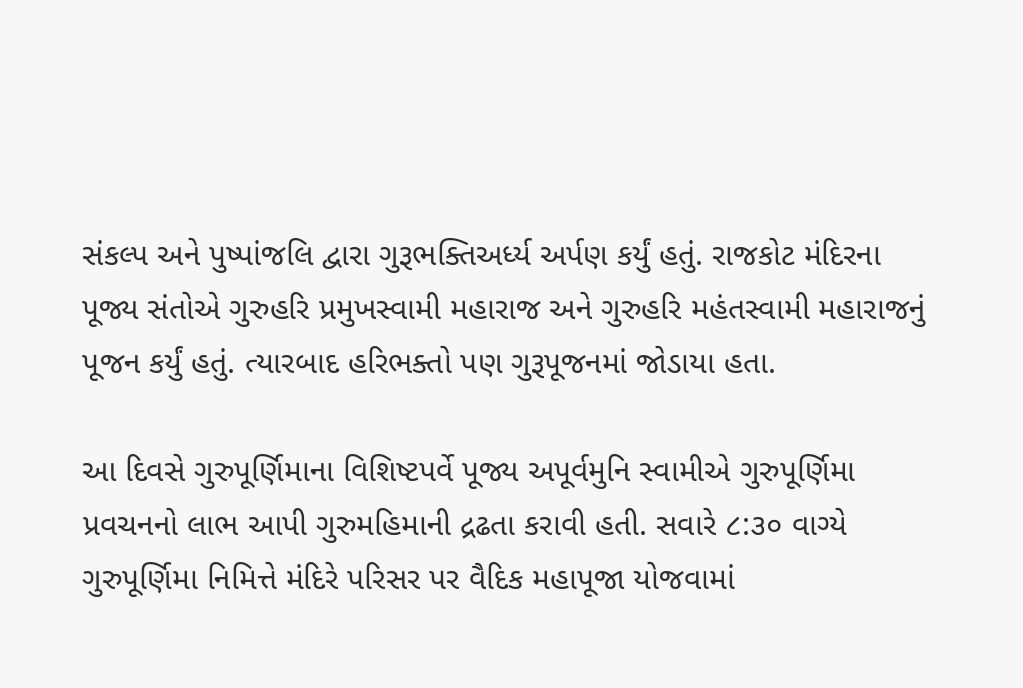સંકલ્પ અને પુષ્પાંજલિ દ્વારા ગુરૂભક્તિઅર્ધ્ય અર્પણ કર્યું હતું. રાજકોટ મંદિરના પૂજ્ય સંતોએ ગુરુહરિ પ્રમુખસ્વામી મહારાજ અને ગુરુહરિ મહંતસ્વામી મહારાજનું પૂજન કર્યું હતું. ત્યારબાદ હરિભક્તો પણ ગુરૂપૂજનમાં જોડાયા હતા.

આ દિવસે ગુરુપૂર્ણિમાના વિશિષ્ટપર્વે પૂજ્ય અપૂર્વમુનિ સ્વામીએ ગુરુપૂર્ણિમા પ્રવચનનો લાભ આપી ગુરુમહિમાની દ્રઢતા કરાવી હતી. સવારે ૮:૩૦ વાગ્યે ગુરુપૂર્ણિમા નિમિત્તે મંદિરે પરિસર પર વૈદિક મહાપૂજા યોજવામાં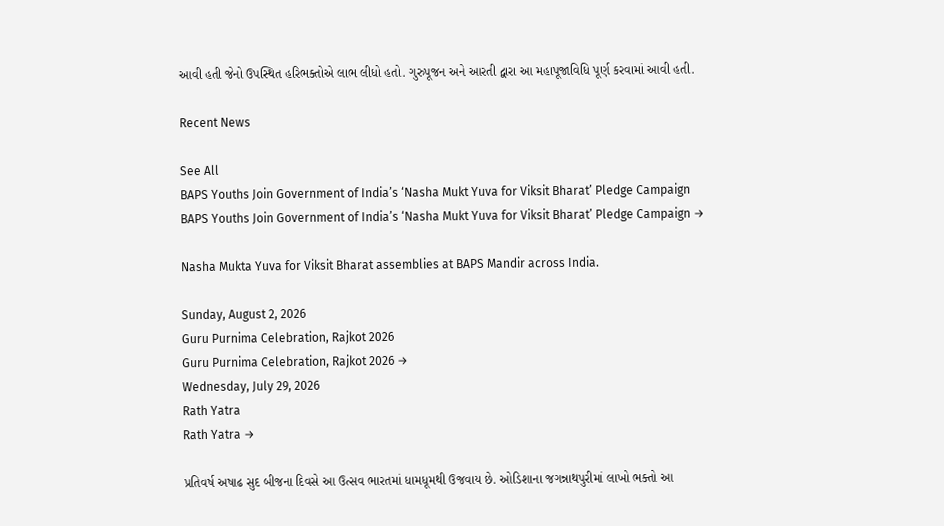આવી હતી જેનો ઉપસ્થિત હરિભક્તોએ લાભ લીધો હતો. ગુરુપૂજન અને આરતી દ્વારા આ મહાપૂજાવિધિ પૂર્ણ કરવામાં આવી હતી.

Recent News

See All
BAPS Youths Join Government of India’s ‘Nasha Mukt Yuva for Viksit Bharat’ Pledge Campaign
BAPS Youths Join Government of India’s ‘Nasha Mukt Yuva for Viksit Bharat’ Pledge Campaign →

Nasha Mukta Yuva for Viksit Bharat assemblies at BAPS Mandir across India.

Sunday, August 2, 2026
Guru Purnima Celebration, Rajkot 2026
Guru Purnima Celebration, Rajkot 2026 →
Wednesday, July 29, 2026
Rath Yatra
Rath Yatra →

પ્રતિવર્ષ અષાઢ સુદ બીજના દિવસે આ ઉત્સવ ભારતમાં ધામધૂમથી ઉજવાય છે. ઓડિશાના જગન્નાથપુરીમાં લાખો ભક્તો આ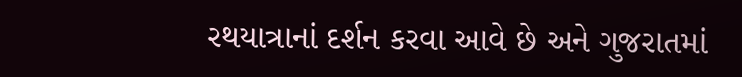રથયાત્રાનાં દર્શન કરવા આવે છે અને ગુજરાતમાં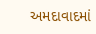અમદાવાદમાં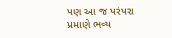પણ આ જ પરંપરા પ્રમાણે ભવ્ય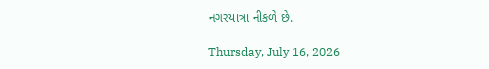નગરયાત્રા નીકળે છે.

Thursday, July 16, 2026